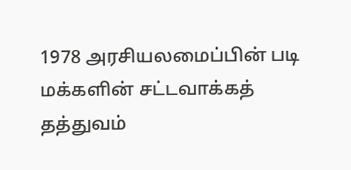1978 அரசியலமைப்பின் படி மக்களின் சட்டவாக்கத் தத்துவம்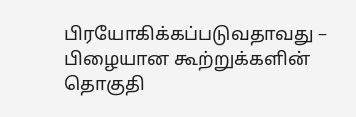பிரயோகிக்கப்படுவதாவது – பிழையான கூற்றுக்களின் தொகுதி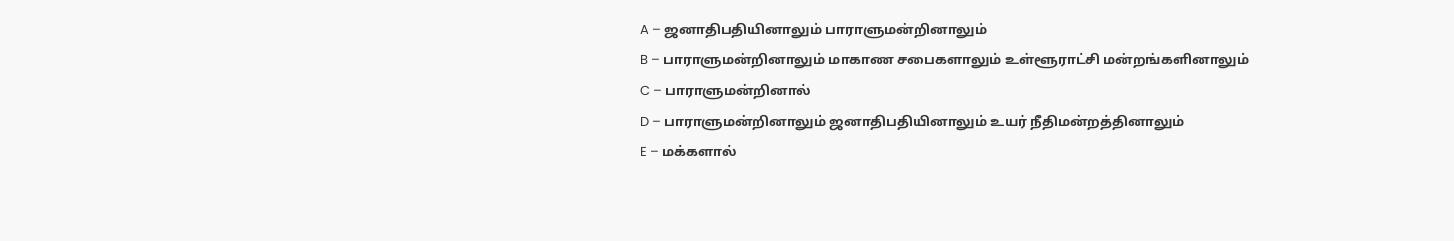A – ஜனாதிபதியினாலும் பாராளுமன்றினாலும்
B – பாராளுமன்றினாலும் மாகாண சபைகளாலும் உள்ளூராட்சி மன்றங்களினாலும்
C – பாராளுமன்றினால்
D – பாராளுமன்றினாலும் ஜனாதிபதியினாலும் உயர் நீதிமன்றத்தினாலும்
E – மக்களால்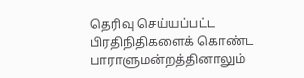தெரிவு செய்யப்பட்ட பிரதிநிதிகளைக் கொண்ட பாராளுமன்றத்தினாலும்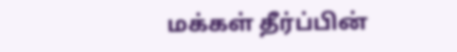மக்கள் தீர்ப்பின்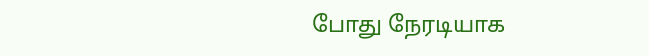போது நேரடியாக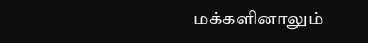மக்களினாலும்